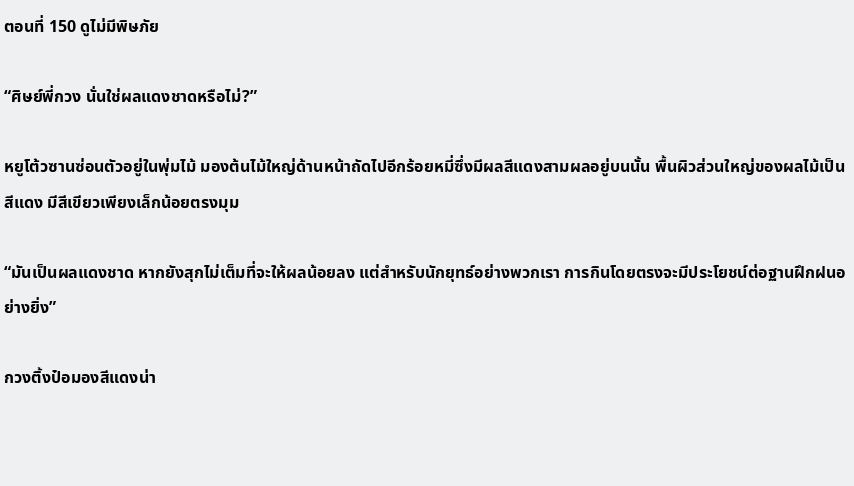ตอนที่ 150 ดูไม่มีพิษภัย

“ศิษย์พี่กวง นั่นใช่ผลแดงชาดหรือไม่?”

หยูโต้วซานซ่อนตัวอยู่ในพุ่มไม้ มองต้นไม้ใหญ่ด้านหน้าถัดไปอีกร้อยหมี่ซึ่งมีผลสีแดงสามผลอยู่บนนั้น พื้นผิวส่วนใหญ่ของผลไม้เป็นสีแดง มีสีเขียวเพียงเล็กน้อยตรงมุม

“มันเป็นผลแดงชาด หากยังสุกไม่เต็มที่จะให้ผลน้อยลง แต่สำหรับนักยุทธ์อย่างพวกเรา การกินโดยตรงจะมีประโยชน์ต่อฐานฝึกฝนอย่างยิ่ง”

กวงติ้งป๋อมองสีแดงน่า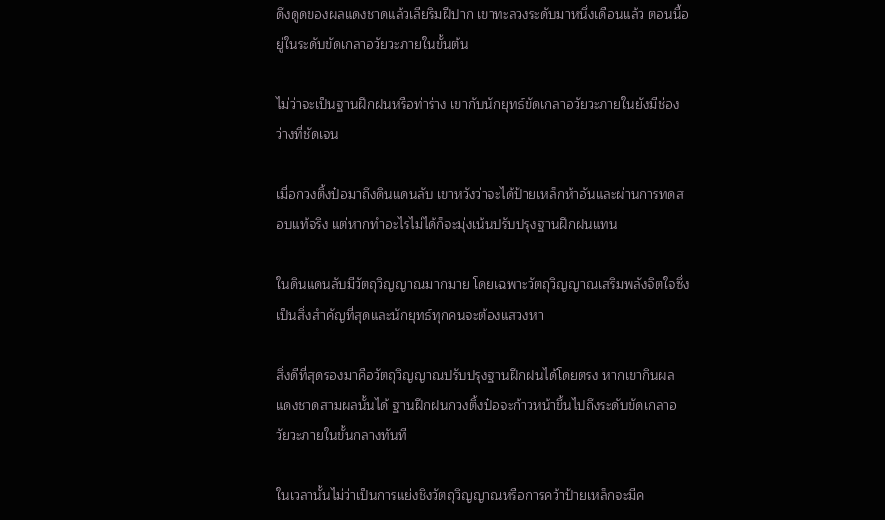ดึงดูดของผลแดงชาดแล้วเลียริมฝีปาก เขาทะลวงระดับมาหนึ่งเดือนแล้ว ตอนนี้อยู่ในระดับขัดเกลาอวัยวะภายในขั้นต้น

ไม่ว่าจะเป็นฐานฝึกฝนหรือท่าร่าง เขากับนักยุทธ์ขัดเกลาอวัยวะภายในยังมีช่องว่างที่ชัดเจน

เมื่อกวงติ้งป๋อมาถึงดินแดนลับ เขาหวังว่าจะได้ป้ายเหล็กห้าอันและผ่านการทดสอบแท้จริง แต่หากทำอะไรไม่ได้ก็จะมุ่งเน้นปรับปรุงฐานฝึกฝนแทน

ในดินแดนลับมีวัตถุวิญญาณมากมาย โดยเฉพาะวัตถุวิญญาณเสริมพลังจิตใจซึ่งเป็นสิ่งสำคัญที่สุดและนักยุทธ์ทุกคนจะต้องแสวงหา

สิ่งดีที่สุดรองมาคือวัตถุวิญญาณปรับปรุงฐานฝึกฝนได้โดยตรง หากเขากินผลแดงชาดสามผลนั้นได้ ฐานฝึกฝนกวงติ้งป๋อจะก้าวหน้าขึ้นไปถึงระดับขัดเกลาอวัยวะภายในขั้นกลางทันที

ในเวลานั้นไม่ว่าเป็นการแย่งชิงวัตถุวิญญาณหรือการคว้าป้ายเหล็กจะมีค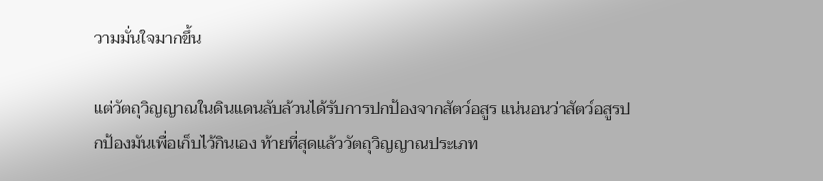วามมั่นใจมากขึ้น

แต่วัตถุวิญญาณในดินแดนลับล้วนได้รับการปกป้องจากสัตว์อสูร แน่นอนว่าสัตว์อสูรปกป้องมันเพื่อเก็บไว้กินเอง ท้ายที่สุดแล้ววัตถุวิญญาณประเภท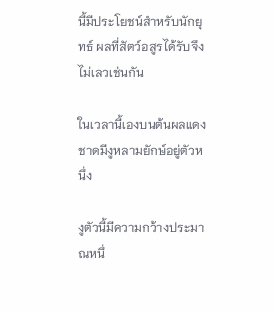นี้มีประโยชน์สำหรับนักยุทธ์ ผลที่สัตว์อสูรได้รับจึงไม่เลวเช่นกัน

ในเวลานี้เองบนต้นผลแดงชาดมีงูหลามยักษ์อยู่ตัวหนึ่ง

งูตัวนี้มีความกว้างประมาณหนึ่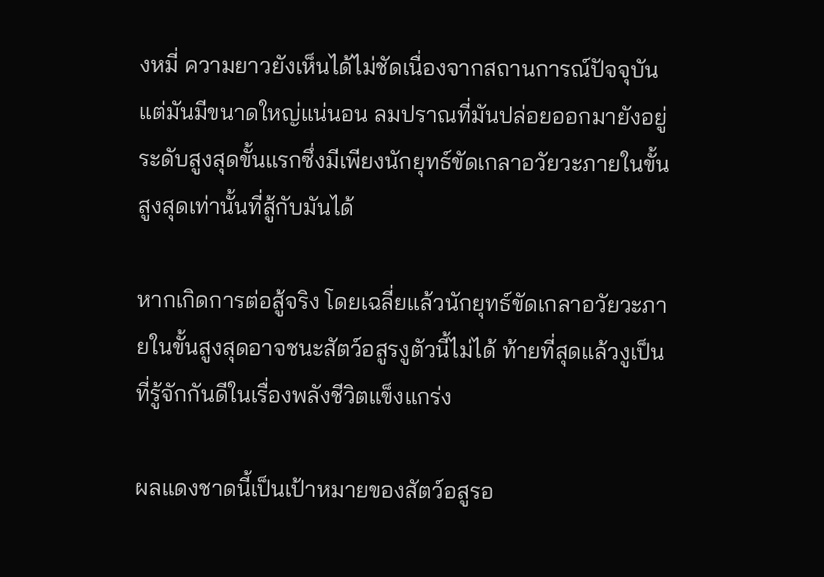งหมี่ ความยาวยังเห็นได้ไม่ชัดเนื่องจากสถานการณ์ปัจจุบัน แต่มันมีขนาดใหญ่แน่นอน ลมปราณที่มันปล่อยออกมายังอยู่ระดับสูงสุดขั้นแรกซึ่งมีเพียงนักยุทธ์ขัดเกลาอวัยวะภายในขั้นสูงสุดเท่านั้นที่สู้กับมันได้

หากเกิดการต่อสู้จริง โดยเฉลี่ยแล้วนักยุทธ์ขัดเกลาอวัยวะภายในขั้นสูงสุดอาจชนะสัตว์อสูรงูตัวนี้ไม่ได้ ท้ายที่สุดแล้วงูเป็นที่รู้จักกันดีในเรื่องพลังชีวิตแข็งแกร่ง

ผลแดงชาดนี้เป็นเป้าหมายของสัตว์อสูรอ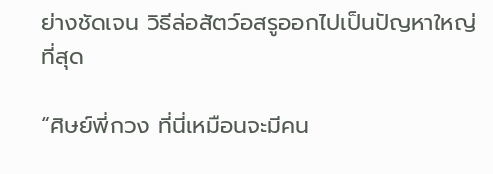ย่างชัดเจน วิธีล่อสัตว์อสรูออกไปเป็นปัญหาใหญ่ที่สุด

“ศิษย์พี่กวง ที่นี่เหมือนจะมีคน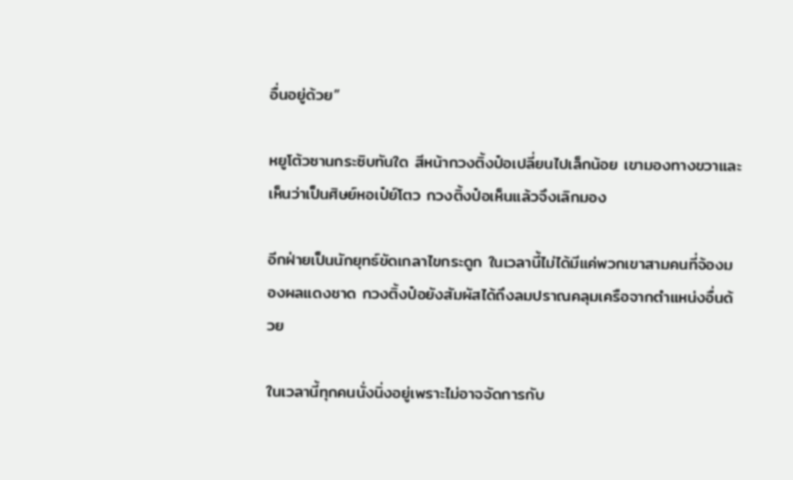อื่นอยู่ด้วย”

หยูโต้วซานกระซิบทันใด สีหน้ากวงติ้งป๋อเปลี่ยนไปเล็กน้อย เขามองทางขวาและเห็นว่าเป็นศิษย์หอเป๋ย์โตว กวงติ้งป๋อเห็นแล้วจึงเลิกมอง

อีกฝ่ายเป็นนักยุทธ์ขัดเกลาไขกระดูก ในเวลานี้ไม่ได้มีแค่พวกเขาสามคนที่จ้องมองผลแดงชาด กวงติ้งป๋อยังสัมผัสได้ถึงลมปราณคลุมเครือจากตำแหน่งอื่นด้วย

ในเวลานี้ทุกคนนั่งนิ่งอยู่เพราะไม่อาจจัดการกับ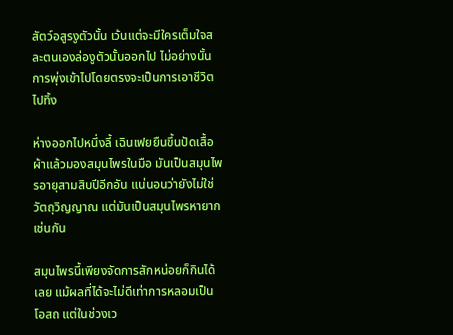สัตว์อสูรงูตัวนั้น เว้นแต่จะมีใครเต็มใจสละตนเองล่องูตัวนั้นออกไป ไม่อย่างนั้นการพุ่งเข้าไปโดยตรงจะเป็นการเอาชีวิตไปทิ้ง

ห่างออกไปหนึ่งลี้ เฉินเฟยยืนขึ้นปัดเสื้อผ้าแล้วมองสมุนไพรในมือ มันเป็นสมุนไพรอายุสามสิบปีอีกอัน แน่นอนว่ายังไม่ใช่วัตถุวิญญาณ แต่มันเป็นสมุนไพรหายากเช่นกัน

สมุนไพรนี้เพียงจัดการสักหน่อยก็กินได้เลย แม้ผลที่ได้จะไม่ดีเท่าการหลอมเป็นโอสถ แต่ในช่วงเว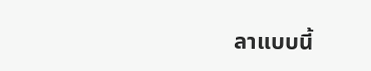ลาแบบนี้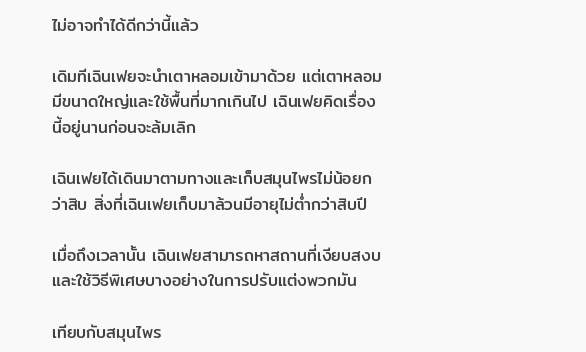ไม่อาจทำได้ดีกว่านี้แล้ว

เดิมทีเฉินเฟยจะนำเตาหลอมเข้ามาด้วย แต่เตาหลอมมีขนาดใหญ่และใช้พื้นที่มากเกินไป เฉินเฟยคิดเรื่องนี้อยู่นานก่อนจะล้มเลิก

เฉินเฟยได้เดินมาตามทางและเก็บสมุนไพรไม่น้อยกว่าสิบ สิ่งที่เฉินเฟยเก็บมาล้วนมีอายุไม่ต่ำกว่าสิบปี

เมื่อถึงเวลานั้น เฉินเฟยสามารถหาสถานที่เงียบสงบและใช้วิธีพิเศษบางอย่างในการปรับแต่งพวกมัน

เทียบกับสมุนไพร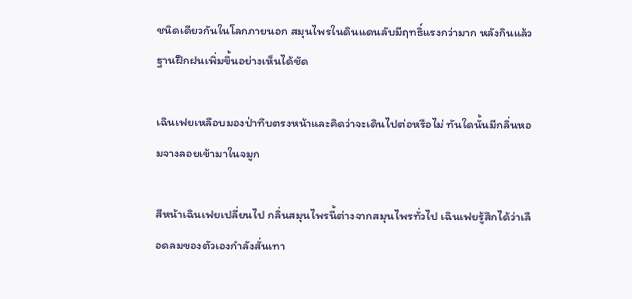ชนิดเดียวกันในโลกภายนอก สมุนไพรในดินแดนลับมีฤทธิ์แรงกว่ามาก หลังกินแล้วฐานฝึกฝนเพิ่มขึ้นอย่างเห็นได้ชัด

เฉินเฟยเหลือบมองป่าทึบตรงหน้าและคิดว่าจะเดินไปต่อหรือไม่ ทันใดนั้นมีกลิ่นหอมจางลอยเข้ามาในจมูก

สีหน้าเฉินเฟยเปลี่ยนไป กลิ่นสมุนไพรนี้ต่างจากสมุนไพรทั่วไป เฉินเฟยรู้สึกได้ว่าเลือดลมของตัวเองกำลังสั่นเทา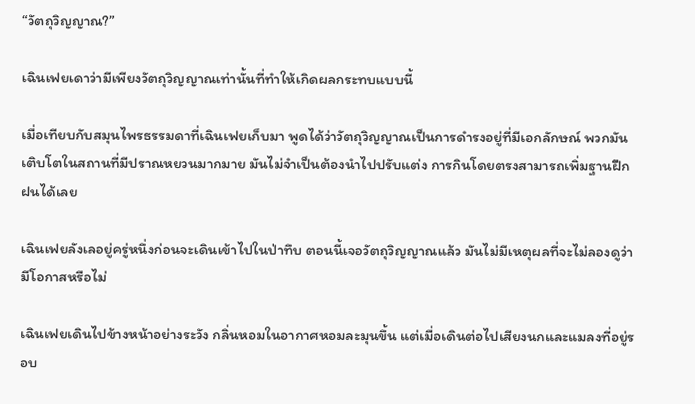“วัตถุวิญญาณ?”

เฉินเฟยเดาว่ามีเพียงวัตถุวิญญาณเท่านั้นที่ทำให้เกิดผลกระทบแบบนี้

เมื่อเทียบกับสมุนไพรธรรมดาที่เฉินเฟยเก็บมา พูดได้ว่าวัตถุวิญญาณเป็นการดำรงอยู่ที่มีเอกลักษณ์ พวกมันเติบโตในสถานที่มีปราณหยวนมากมาย มันไม่จำเป็นต้องนำไปปรับแต่ง การกินโดยตรงสามารถเพิ่มฐานฝึกฝนได้เลย

เฉินเฟยลังเลอยู่ครู่หนึ่งก่อนจะเดินเข้าไปในป่าทึบ ตอนนี้เจอวัตถุวิญญาณแล้ว มันไม่มีเหตุผลที่จะไม่ลองดูว่ามีโอกาสหรือไม่

เฉินเฟยเดินไปข้างหน้าอย่างระวัง กลิ่นหอมในอากาศหอมละมุนขึ้น แต่เมื่อเดินต่อไปเสียงนกและแมลงที่อยู่รอบ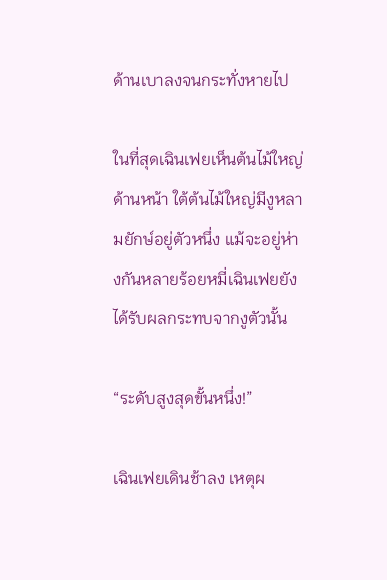ด้านเบาลงจนกระทั่งหายไป

ในที่สุดเฉินเฟยเห็นต้นไม้ใหญ่ด้านหน้า ใต้ต้นไม้ใหญ่มีงูหลามยักษ์อยู่ตัวหนึ่ง แม้จะอยู่ห่างกันหลายร้อยหมี่เฉินเฟยยังได้รับผลกระทบจากงูตัวนั้น

“ระดับสูงสุดขั้นหนึ่ง!”

เฉินเฟยเดินช้าลง เหตุผ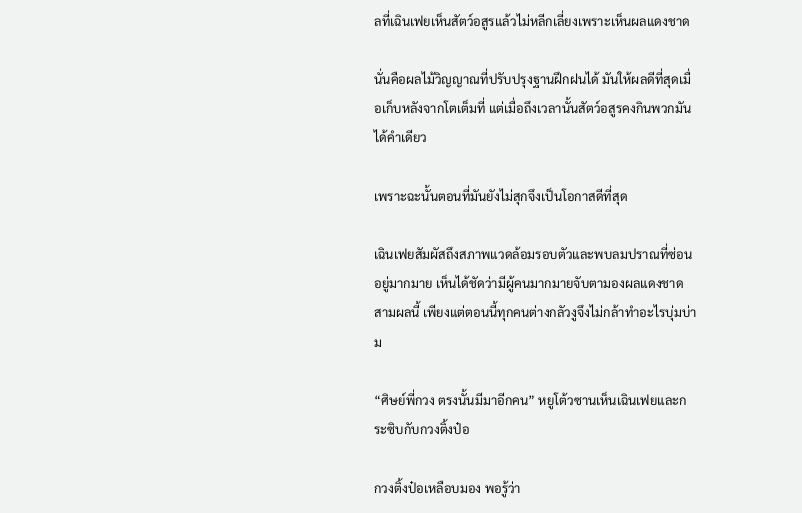ลที่เฉินเฟยเห็นสัตว์อสูรแล้วไม่หลีกเลี่ยงเพราะเห็นผลแดงชาด

นั่นคือผลไม้วิญญาณที่ปรับปรุงฐานฝึกฝนได้ มันให้ผลดีที่สุดเมื่อเก็บหลังจากโตเต็มที่ แต่เมื่อถึงเวลานั้นสัตว์อสูรคงกินพวกมันได้คำเดียว

เพราะฉะนั้นตอนที่มันยังไม่สุกจึงเป็นโอกาสดีที่สุด

เฉินเฟยสัมผัสถึงสภาพแวดล้อมรอบตัวและพบลมปราณที่ซ่อนอยู่มากมาย เห็นได้ชัดว่ามีผู้คนมากมายจับตามองผลแดงชาดสามผลนี้ เพียงแต่ตอนนี้ทุกคนต่างกลัวงูจึงไม่กล้าทำอะไรบุ่มบ่าม

“ศิษย์พี่กวง ตรงนั้นมีมาอีกคน” หยูโต้วซานเห็นเฉินเฟยและกระซิบกับกวงติ้งป๋อ

กวงติ้งป๋อเหลือบมอง พอรู้ว่า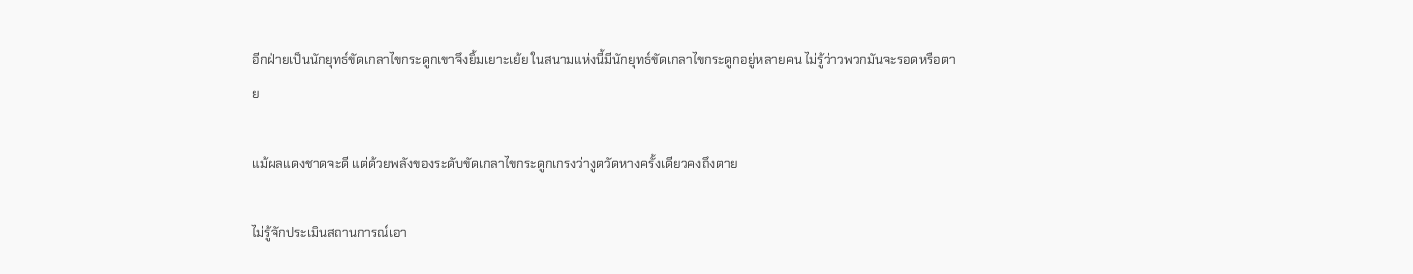อีกฝ่ายเป็นนักยุทธ์ขัดเกลาไขกระดูกเขาจึงยิ้มเยาะเย้ย ในสนามแห่งนี้มีนักยุทธ์ขัดเกลาไขกระดูกอยู่หลายคน ไม่รู้ว่าวพวกมันจะรอดหรือตาย

แม้ผลแดงชาดจะดี แต่ด้วยพลังของระดับขัดเกลาไขกระดูกเกรงว่างูตวัดหางครั้งเดียวคงถึงตาย

ไม่รู้จักประเมินสถานการณ์เอา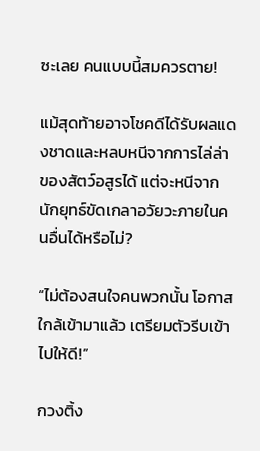ซะเลย คนแบบนี้สมควรตาย!

แม้สุดท้ายอาจโชคดีได้รับผลแดงชาดและหลบหนีจากการไล่ล่าของสัตว์อสูรได้ แต่จะหนีจากนักยุทธ์ขัดเกลาอวัยวะภายในคนอื่นได้หรือไม่?

“ไม่ต้องสนใจคนพวกนั้น โอกาสใกล้เข้ามาแล้ว เตรียมตัวรีบเข้าไปให้ดี!”

กวงติ้ง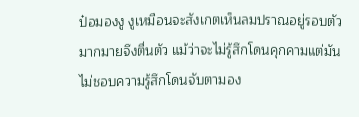ป๋อมองงู งูเหมือนจะสังเกตเห็นลมปราณอยู่รอบตัวมากมายจึงตื่นตัว แม้ว่าจะไม่รู้สึกโดนคุกคามแต่มันไม่ชอบความรู้สึกโดนจับตามอง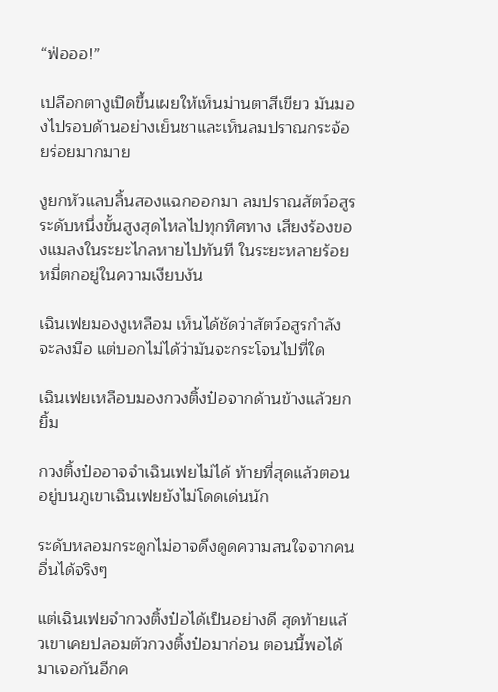“ฟ่อออ!”

เปลือกตางูเปิดขึ้นเผยให้เห็นม่านตาสีเขียว มันมองไปรอบด้านอย่างเย็นชาและเห็นลมปราณกระจ้อยร่อยมากมาย

งูยกหัวแลบลิ้นสองแฉกออกมา ลมปราณสัตว์อสูรระดับหนึ่งขั้นสูงสุดไหลไปทุกทิศทาง เสียงร้องของแมลงในระยะไกลหายไปทันที ในระยะหลายร้อยหมี่ตกอยู่ในความเงียบงัน

เฉินเฟยมองงูเหลือม เห็นได้ชัดว่าสัตว์อสูรกำลังจะลงมือ แต่บอกไม่ได้ว่ามันจะกระโจนไปที่ใด

เฉินเฟยเหลือบมองกวงติ้งป๋อจากด้านข้างแล้วยกยิ้ม

กวงติ้งป๋ออาจจำเฉินเฟยไม่ได้ ท้ายที่สุดแล้วตอนอยู่บนภูเขาเฉินเฟยยังไม่โดดเด่นนัก

ระดับหลอมกระดูกไม่อาจดึงดูดความสนใจจากคนอื่นได้จริงๆ

แต่เฉินเฟยจำกวงติ้งป๋อได้เป็นอย่างดี สุดท้ายแล้วเขาเคยปลอมตัวกวงติ้งป๋อมาก่อน ตอนนี้พอได้มาเจอกันอีกค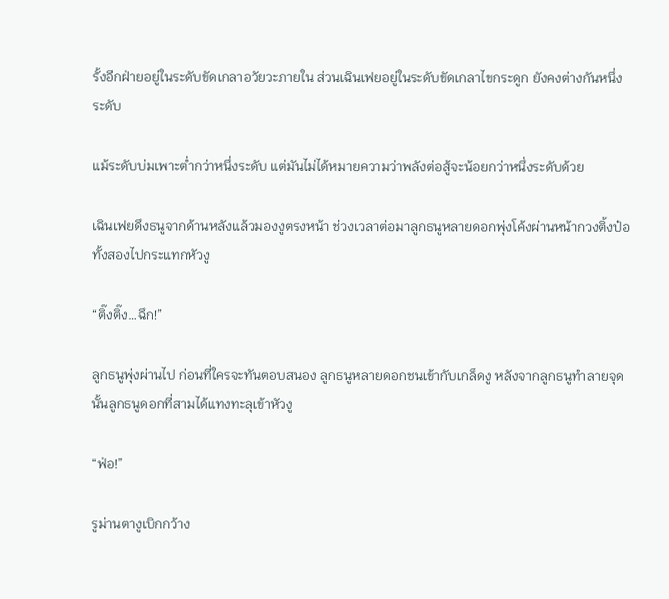รั้งอีกฝ่ายอยู่ในระดับขัดเกลาอวัยวะภายใน ส่วนเฉินเฟยอยู่ในระดับขัดเกลาไขกระดูก ยังคงต่างกันหนึ่งระดับ

แม้ระดับบ่มเพาะต่ำกว่าหนึ่งระดับ แต่มันไม่ได้หมายความว่าพลังต่อสู้จะน้อยกว่าหนึ่งระดับด้วย

เฉินเฟยดึงธนูจากด้านหลังแล้วมองงูตรงหน้า ช่วงเวลาต่อมาลูกธนูหลายดอกพุ่งโค้งผ่านหน้ากวงติ้งป๋อทั้งสองไปกระแทกหัวงู

“ติ๊งติ๊ง…ฉึก!”

ลูกธนูพุ่งผ่านไป ก่อนที่ใครจะทันตอบสนอง ลูกธนูหลายดอกชนเข้ากับเกล็ดงู หลังจากลูกธนูทำลายจุดนั้นลูกธนูดอกที่สามได้แทงทะลุเข้าหัวงู

“ฟ่อ!”

รูม่านตางูเบิกกว้าง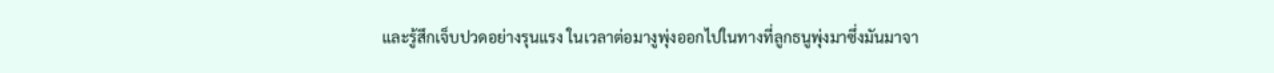และรู้สึกเจ็บปวดอย่างรุนแรง ในเวลาต่อมางูพุ่งออกไปในทางที่ลูกธนูพุ่งมาซึ่งมันมาจา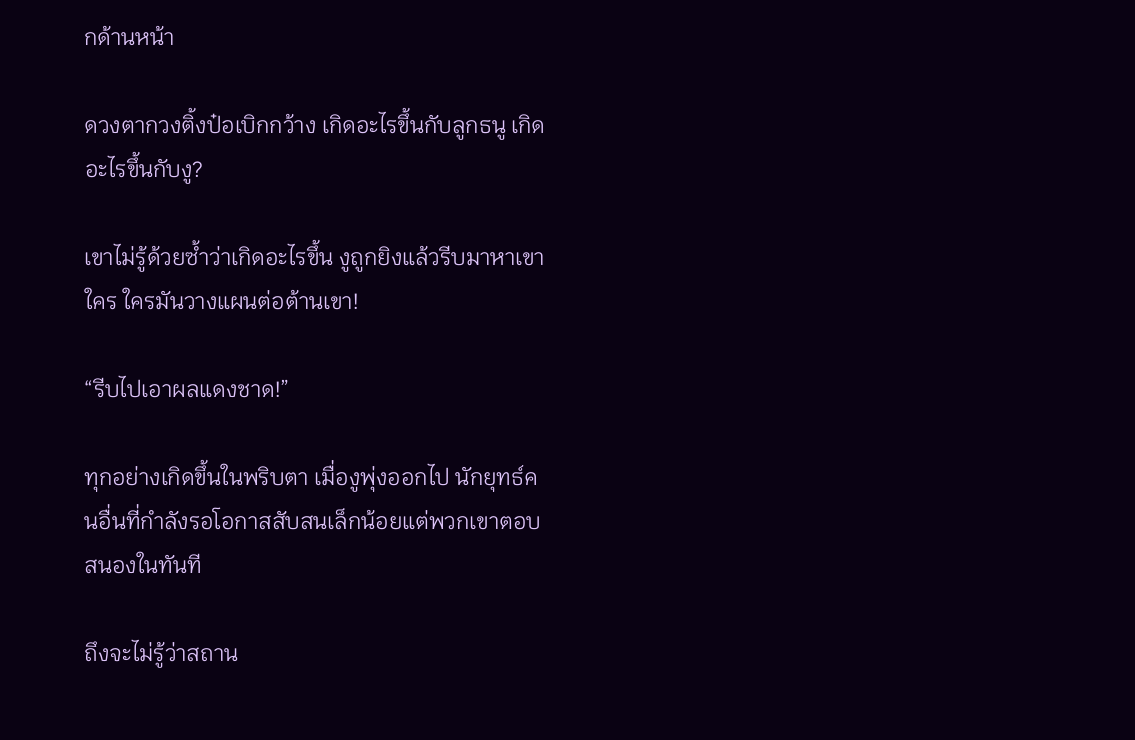กด้านหน้า

ดวงตากวงติ้งป๋อเบิกกว้าง เกิดอะไรขึ้นกับลูกธนู เกิดอะไรขึ้นกับงู?

เขาไม่รู้ด้วยซ้ำว่าเกิดอะไรขึ้น งูถูกยิงแล้วรีบมาหาเขา ใคร ใครมันวางแผนต่อต้านเขา!

“รีบไปเอาผลแดงชาด!”

ทุกอย่างเกิดขึ้นในพริบตา เมื่องูพุ่งออกไป นักยุทธ์คนอื่นที่กำลังรอโอกาสสับสนเล็กน้อยแต่พวกเขาตอบสนองในทันที

ถึงจะไม่รู้ว่าสถาน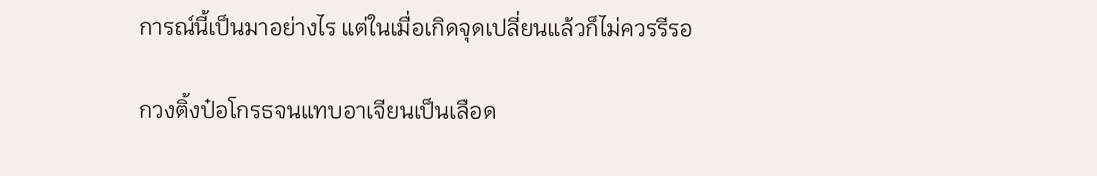การณ์นี้เป็นมาอย่างไร แต่ในเมื่อเกิดจุดเปลี่ยนแล้วก็ไม่ควรรีรอ

กวงติ้งป๋อโกรธจนแทบอาเจียนเป็นเลือด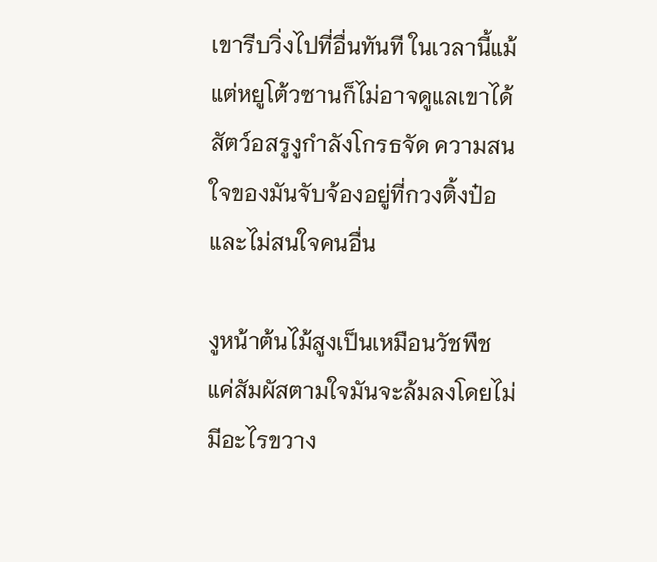เขารีบวิ่งไปที่อื่นทันที ในเวลานี้แม้แต่หยูโต้วซานก็ไม่อาจดูแลเขาได้ สัตว์อสรูงูกำลังโกรธจัด ความสนใจของมันจับจ้องอยู่ที่กวงติ้งป๋อและไม่สนใจคนอื่น

งูหน้าต้นไม้สูงเป็นเหมือนวัชพืช แค่สัมผัสตามใจมันจะล้มลงโดยไม่มีอะไรขวาง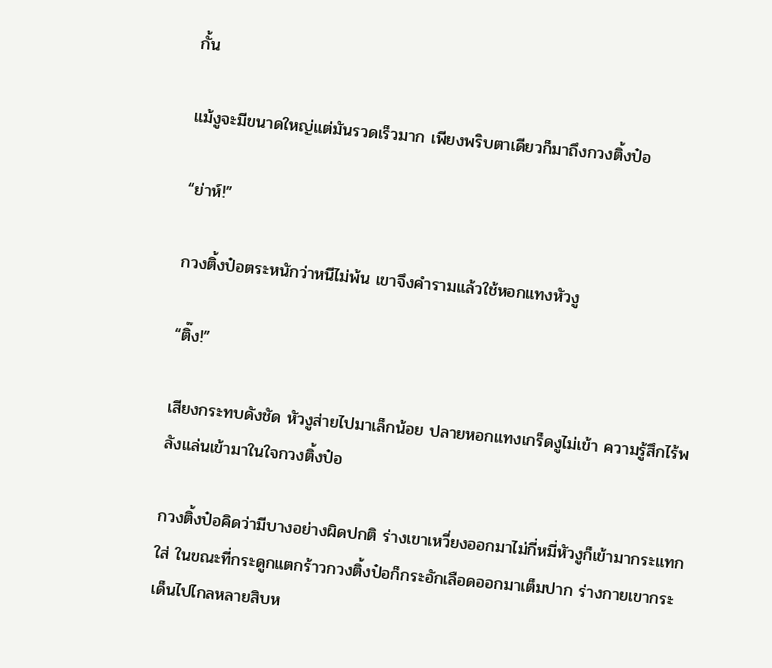กั้น

แม้งูจะมีขนาดใหญ่แต่มันรวดเร็วมาก เพียงพริบตาเดียวก็มาถึงกวงติ้งป๋อ

“ย่าห์!”

กวงติ้งป๋อตระหนักว่าหนีไม่พ้น เขาจึงคำรามแล้วใช้หอกแทงหัวงู

“ติ๊ง!”

เสียงกระทบดังชัด หัวงูส่ายไปมาเล็กน้อย ปลายหอกแทงเกร็ดงูไม่เข้า ความรู้สึกไร้พลังแล่นเข้ามาในใจกวงติ้งป๋อ

กวงติ้งป๋อคิดว่ามีบางอย่างผิดปกติ ร่างเขาเหวี่ยงออกมาไม่กี่หมี่หัวงูก็เข้ามากระแทกใส่ ในขณะที่กระดูกแตกร้าวกวงติ้งป๋อก็กระอักเลือดออกมาเต็มปาก ร่างกายเขากระเด็นไปไกลหลายสิบห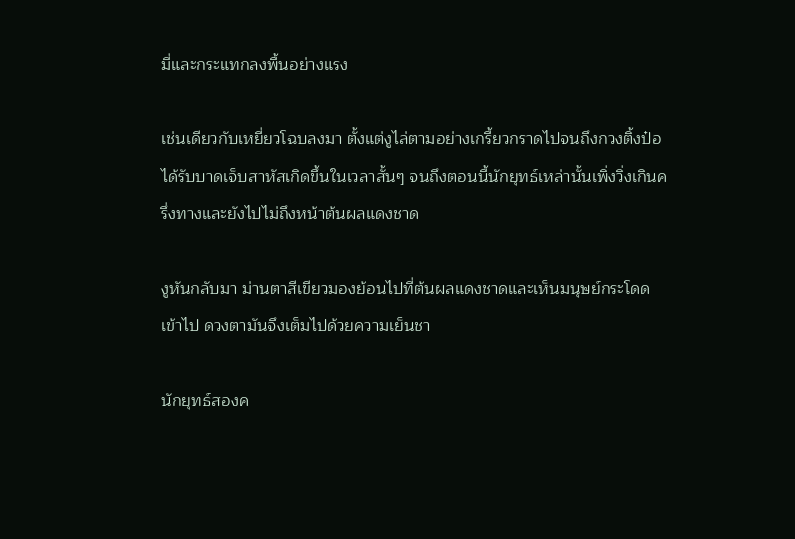มี่และกระแทกลงพื้นอย่างแรง

เช่นเดียวกับเหยี่ยวโฉบลงมา ตั้งแต่งูไล่ตามอย่างเกรี้ยวกราดไปจนถึงกวงติ้งป๋อได้รับบาดเจ็บสาหัสเกิดขึ้นในเวลาสั้นๆ จนถึงตอนนี้นักยุทธ์เหล่านั้นเพิ่งวิ่งเกินครึ่งทางและยังไปไม่ถึงหน้าต้นผลแดงชาด

งูหันกลับมา ม่านตาสีเขียวมองย้อนไปที่ต้นผลแดงชาดและเห็นมนุษย์กระโดดเข้าไป ดวงตามันจึงเต็มไปด้วยความเย็นชา

นักยุทธ์สองค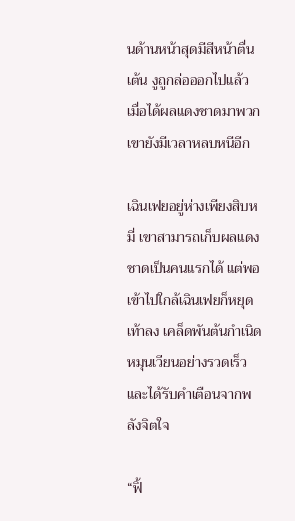นด้านหน้าสุดมีสีหน้าตื่นเต้น งูถูกล่อออกไปแล้ว เมื่อได้ผลแดงชาดมาพวกเขายังมีเวลาหลบหนีอีก

เฉินเฟยอยู่ห่างเพียงสิบหมี่ เขาสามารถเก็บผลแดงชาดเป็นคนแรกได้ แต่พอเข้าไปใกล้เฉินเฟยก็หยุดเท้าลง เคล็ดพันต้นกำเนิดหมุนเวียนอย่างรวดเร็วและได้รับคำเตือนจากพลังจิตใจ

“ฟิ้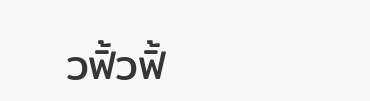วฟิ้วฟิ้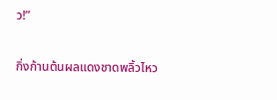ว!”

กิ่งก้านต้นผลแดงชาดพลิ้วไหว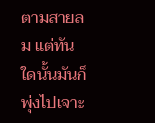ตามสายลม แต่ทันใดนั้นมันก็พุ่งไปเจาะ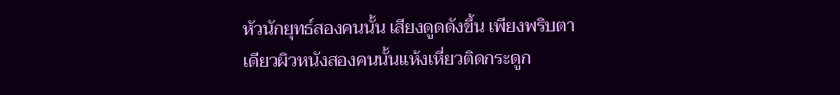หัวนักยุทธ์สองคนนั้น เสียงดูดดังขึ้น เพียงพริบตาเดียวผิวหนังสองคนนั้นแห้งเหี่ยวติดกระดูก